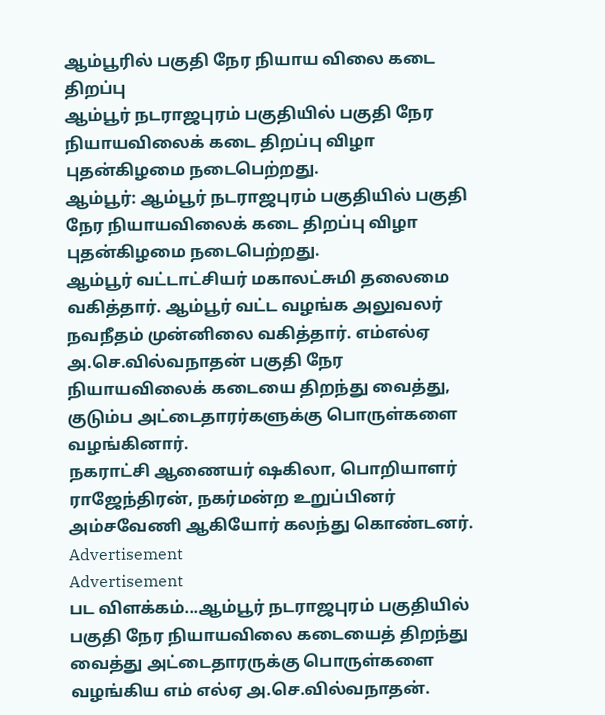ஆம்பூரில் பகுதி நேர நியாய விலை கடை திறப்பு
ஆம்பூர் நடராஜபுரம் பகுதியில் பகுதி நேர நியாயவிலைக் கடை திறப்பு விழா புதன்கிழமை நடைபெற்றது.
ஆம்பூர்: ஆம்பூர் நடராஜபுரம் பகுதியில் பகுதி நேர நியாயவிலைக் கடை திறப்பு விழா புதன்கிழமை நடைபெற்றது.
ஆம்பூர் வட்டாட்சியர் மகாலட்சுமி தலைமை வகித்தார். ஆம்பூர் வட்ட வழங்க அலுவலர் நவநீதம் முன்னிலை வகித்தார். எம்எல்ஏ அ.செ.வில்வநாதன் பகுதி நேர நியாயவிலைக் கடையை திறந்து வைத்து, குடும்ப அட்டைதாரர்களுக்கு பொருள்களை வழங்கினார்.
நகராட்சி ஆணையர் ஷகிலா, பொறியாளர் ராஜேந்திரன், நகர்மன்ற உறுப்பினர் அம்சவேணி ஆகியோர் கலந்து கொண்டனர்.
Advertisement
Advertisement
பட விளக்கம்...ஆம்பூர் நடராஜபுரம் பகுதியில் பகுதி நேர நியாயவிலை கடையைத் திறந்து வைத்து அட்டைதாரருக்கு பொருள்களை வழங்கிய எம் எல்ஏ அ.செ.வில்வநாதன்.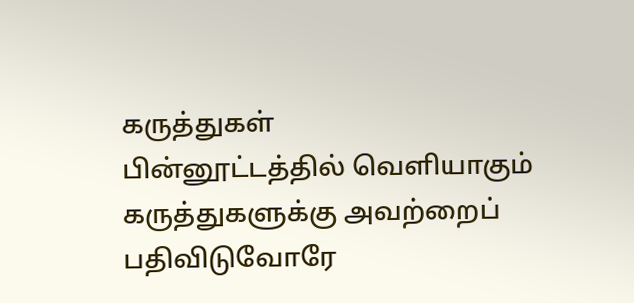கருத்துகள்
பின்னூட்டத்தில் வெளியாகும் கருத்துகளுக்கு அவற்றைப் பதிவிடுவோரே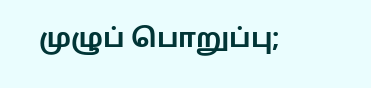முழுப் பொறுப்பு;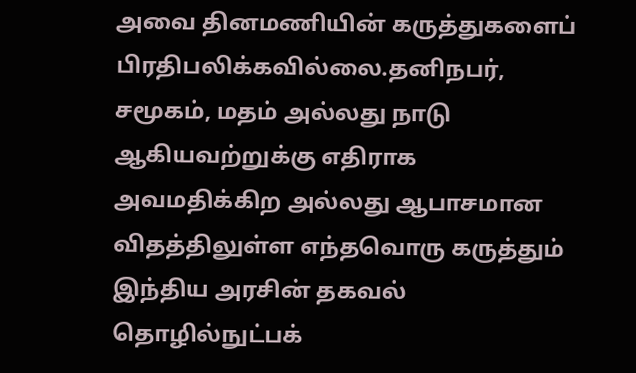அவை தினமணியின் கருத்துகளைப் பிரதிபலிக்கவில்லை.தனிநபர், சமூகம், மதம் அல்லது நாடு ஆகியவற்றுக்கு எதிராக அவமதிக்கிற அல்லது ஆபாசமான விதத்திலுள்ள எந்தவொரு கருத்தும் இந்திய அரசின் தகவல் தொழில்நுட்பக்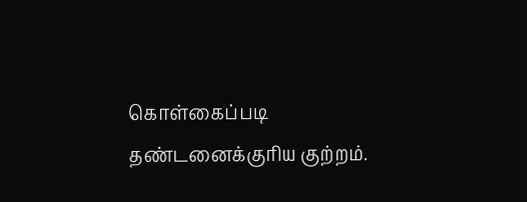கொள்கைப்படி தண்டனைக்குரிய குற்றம்.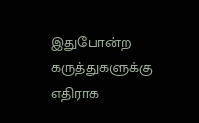இதுபோன்ற கருத்துகளுக்கு எதிராக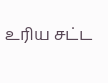உரிய சட்ட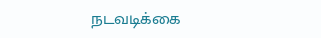நடவடிக்கை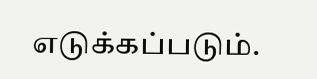எடுக்கப்படும்.